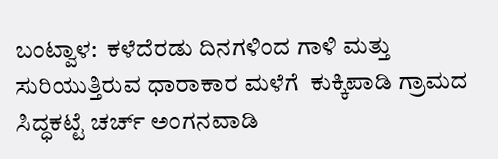ಬಂಟ್ವಾಳ:  ಕಳೆದೆರಡು ದಿನಗಳಿಂದ ಗಾಳಿ ಮತ್ತು ಸುರಿಯುತ್ತಿರುವ ಧಾರಾಕಾರ ಮಳೆಗೆ  ಕುಕ್ಕಿಪಾಡಿ ಗ್ರಾಮದ ಸಿದ್ಧಕಟ್ಟೆ ಚರ್ಚ್ ಅಂಗನವಾಡಿ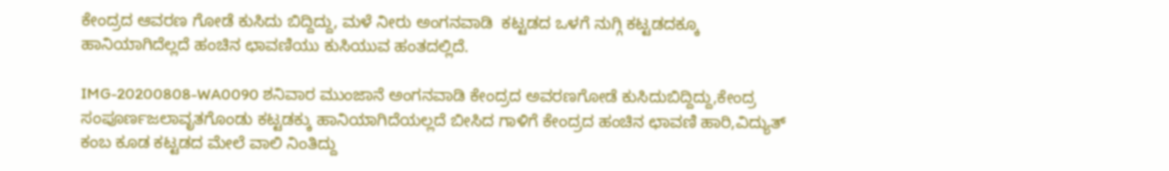ಕೇಂದ್ರದ ಆವರಣ ಗೋಡೆ ಕುಸಿದು ಬಿದ್ದಿದ್ದು, ಮಳೆ ನೀರು ಅಂಗನವಾಡಿ  ಕಟ್ಟಡದ ಒಳಗೆ ನುಗ್ಗಿ ಕಟ್ಟಡದಕ್ಕೂ  ಹಾನಿಯಾಗಿದೆಲ್ಲದೆ ಹಂಚಿನ ಛಾವಣಿಯು ಕುಸಿಯುವ ಹಂತದಲ್ಲಿದೆ.

IMG-20200808-WA0090 ಶನಿವಾರ ಮುಂಜಾನೆ ಅಂಗನವಾಡಿ ಕೇಂದ್ರದ ಅವರಣಗೋಡೆ ಕುಸಿದುಬಿದ್ದಿದ್ದು,ಕೇಂದ್ರ ಸಂಪೂರ್ಣಜಲಾವೃತಗೊಂಡು ಕಟ್ಟಡಕ್ಕು ಹಾನಿಯಾಗಿದೆಯಲ್ಲದೆ ಬೀಸಿದ ಗಾಳಿಗೆ ಕೇಂದ್ರದ ಹಂಚಿನ ಛಾವಣಿ ಹಾರಿ,ವಿದ್ಯುತ್ ಕಂಬ ಕೂಡ ಕಟ್ಟಡದ ಮೇಲೆ ವಾಲಿ ನಿಂತಿದ್ದು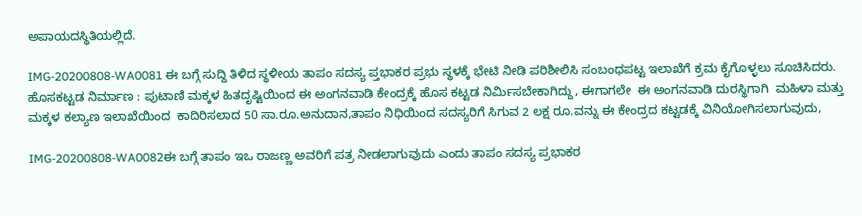ಅಪಾಯದಸ್ಥಿತಿಯಲ್ಲಿದೆ.

IMG-20200808-WA0081 ಈ ಬಗ್ಗೆ ಸುದ್ದಿ ತಿಳಿದ ಸ್ಥಳೀಯ ತಾಪಂ ಸದಸ್ಯ ಪ್ತಭಾಕರ ಪ್ರಭು ಸ್ಥಳಕ್ಕೆ ಭೇಟಿ ನೀಡಿ ಪರಿಶೀಲಿಸಿ ಸಂಬಂಧಪಟ್ಟ ಇಲಾಖೆಗೆ ಕ್ರಮ ಕೈಗೊಳ್ಳಲು ಸೂಚಿಸಿದರು. ಹೊಸಕಟ್ಟಡ ನಿರ್ಮಾಣ : ಪುಟಾಣಿ ಮಕ್ಕಳ ಹಿತದೃಷ್ಟಿಯಿಂದ ಈ ಅಂಗನವಾಡಿ ಕೇಂದ್ರಕ್ಕೆ ಹೊಸ ಕಟ್ಟಡ ನಿರ್ಮಿಸಬೇಕಾಗಿದ್ದು, ಈಗಾಗಲೇ  ಈ ಅಂಗನವಾಡಿ ದುರಸ್ಥಿಗಾಗಿ  ಮಹಿಳಾ ಮತ್ತು ಮಕ್ಕಳ ಕಲ್ಯಾಣ ಇಲಾಖೆಯಿಂದ  ಕಾದಿರಿಸಲಾದ 50 ಸಾ.ರೂ.ಅನುದಾನ,ತಾಪಂ ನಿಧಿಯಿಂದ ಸದಸ್ಯರಿಗೆ ಸಿಗುವ 2 ಲಕ್ಷ ರೂ.ವನ್ನು ಈ ಕೇಂದ್ರದ ಕಟ್ಟಡಕ್ಕೆ ವಿನಿಯೋಗಿಸಲಾಗುವುದು,

IMG-20200808-WA0082ಈ ಬಗ್ಗೆ ತಾಪಂ ಇಒ ರಾಜಣ್ಣ ಅವರಿಗೆ ಪತ್ರ ನೀಡಲಾಗುವುದು ಎಂದು ತಾಪಂ ಸದಸ್ಯ ಪ್ರಭಾಕರ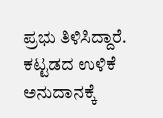ಪ್ರಭು ತಿಳಿಸಿದ್ದಾರೆ. ಕಟ್ಟಡದ ಉಳಿಕೆ ಅನುದಾನಕ್ಕೆ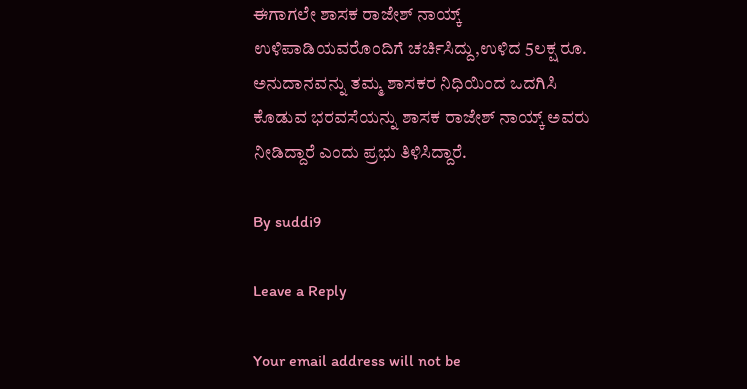ಈಗಾಗಲೇ ಶಾಸಕ ರಾಜೇಶ್ ನಾಯ್ಕ್ ಉಳಿಪಾಡಿಯವರೊಂದಿಗೆ ಚರ್ಚಿಸಿದ್ದು,ಉಳಿದ 5ಲಕ್ಷ ರೂ. ಅನುದಾನವನ್ನು ತಮ್ಮ ಶಾಸಕರ ನಿಧಿಯಿಂದ ಒದಗಿಸಿ ಕೊಡುವ ಭರವಸೆಯನ್ನು ಶಾಸಕ ರಾಜೇಶ್ ನಾಯ್ಕ್ ಅವರು  ನೀಡಿದ್ದಾರೆ ಎಂದು ಪ್ರಭು ತಿಳಿಸಿದ್ದಾರೆ.

By suddi9

Leave a Reply

Your email address will not be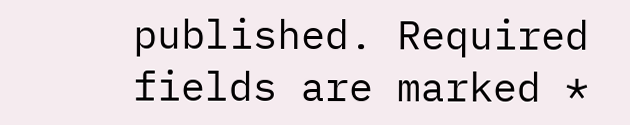published. Required fields are marked *